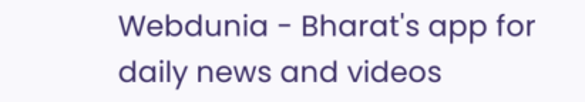Webdunia - Bharat's app for daily news and videos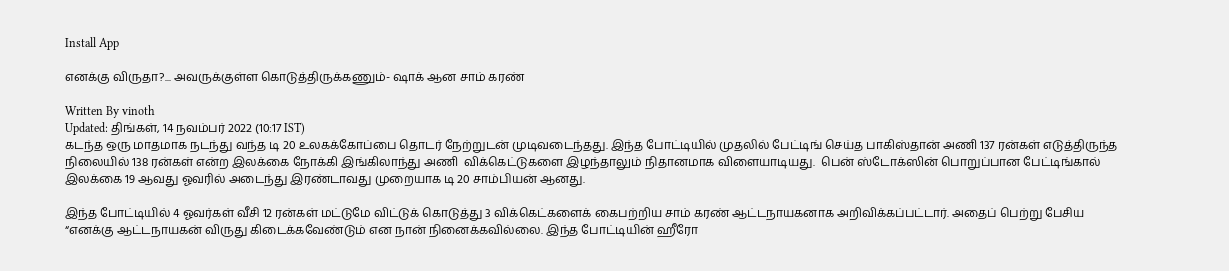Install App

எனக்கு விருதா?... அவருக்குள்ள கொடுத்திருக்கணும்- ஷாக் ஆன சாம் கரண்

Written By vinoth
Updated: திங்கள், 14 நவம்பர் 2022 (10:17 IST)
கடந்த ஒரு மாதமாக நடந்து வந்த டி 20 உலகக்கோப்பை தொடர் நேற்றுடன் முடிவடைந்தது. இந்த போட்டியில் முதலில் பேட்டிங் செய்த பாகிஸ்தான் அணி 137 ரன்கள் எடுத்திருந்த நிலையில் 138 ரன்கள் என்ற இலக்கை நோக்கி இங்கிலாந்து அணி  விக்கெட்டுகளை இழந்தாலும் நிதானமாக விளையாடியது.  பென் ஸ்டோக்ஸின் பொறுப்பான பேட்டிங்கால் இலக்கை 19 ஆவது ஓவரில் அடைந்து இரண்டாவது முறையாக டி 20 சாம்பியன் ஆனது.

இந்த போட்டியில் 4 ஓவர்கள் வீசி 12 ரன்கள் மட்டுமே விட்டுக் கொடுத்து 3 விக்கெட்களைக் கைபற்றிய சாம் கரண் ஆட்டநாயகனாக அறிவிக்கப்பட்டார். அதைப் பெற்று பேசிய “எனக்கு ஆட்டநாயகன் விருது கிடைக்கவேண்டும் என நான் நினைக்கவில்லை. இந்த போட்டியின் ஹீரோ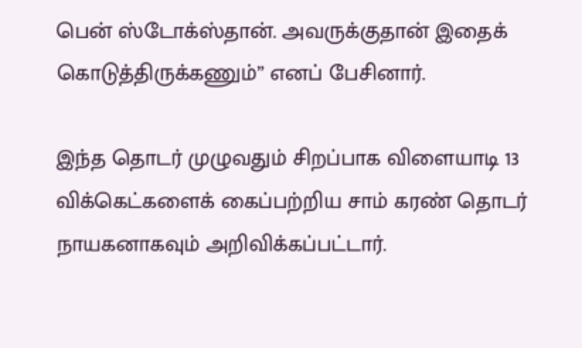பென் ஸ்டோக்ஸ்தான். அவருக்குதான் இதைக் கொடுத்திருக்கணும்” எனப் பேசினார்.

இந்த தொடர் முழுவதும் சிறப்பாக விளையாடி 13 விக்கெட்களைக் கைப்பற்றிய சாம் கரண் தொடர் நாயகனாகவும் அறிவிக்கப்பட்டார்.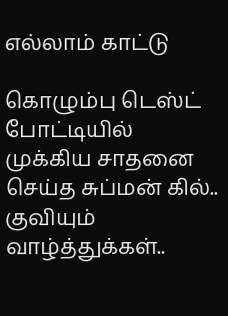எல்லாம் காட்டு

கொழும்பு டெஸ்ட் போட்டியில் முக்கிய சாதனை செய்த சுப்மன் கில்.. குவியும் வாழ்த்துக்கள்..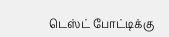டெஸ்ட் போட்டிக்கு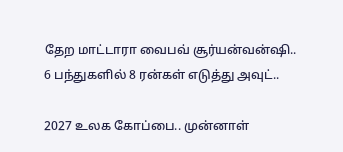தேற மாட்டாரா வைபவ் சூர்யன்வன்ஷி.. 6 பந்துகளில் 8 ரன்கள் எடுத்து அவுட்..

2027 உலக கோப்பை.. முன்னாள்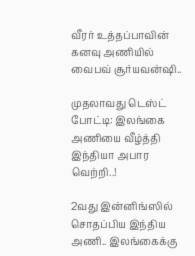வீரர் உத்தப்பாவின் கனவு அணியில் வைபவ் சூர்யவன்ஷி..

முதலாவது டெஸ்ட் போட்டி: இலங்கை அணியை வீழ்த்தி இந்தியா அபார வெற்றி..!

2வது இன்னிங்ஸில் சொதப்பிய இந்திய அணி.. இலங்கைக்கு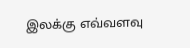இலக்கு எவ்வளவு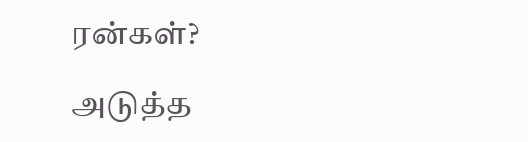ரன்கள்?

அடுத்த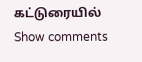கட்டுரையில்
Show comments